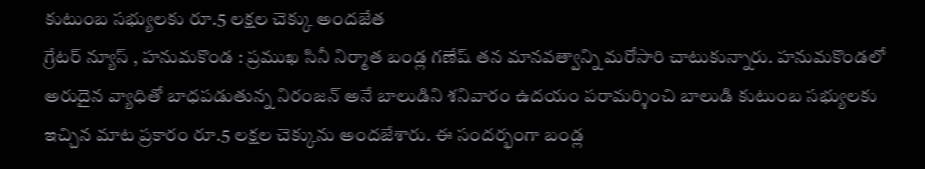కుటుంబ సభ్యులకు రూ.5 లక్షల చెక్కు అందజేత
గ్రేటర్ న్యూస్ , హనుమకొండ : ప్రముఖ సినీ నిర్మాత బండ్ల గణేష్ తన మానవత్వాన్ని మరోసారి చాటుకున్నారు. హనుమకొండలో అరుదైన వ్యాధితో బాధపడుతున్న నిరంజన్ అనే బాలుడిని శనివారం ఉదయం పరామర్శించి బాలుడి కుటుంబ సభ్యులకు ఇచ్చిన మాట ప్రకారం రూ.5 లక్షల చెక్కును అందజేశారు. ఈ సందర్భంగా బండ్ల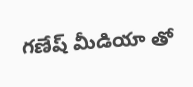గణేష్ మీడియా తో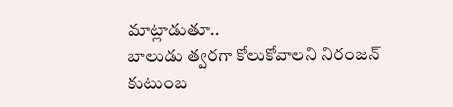మాట్లాడుతూ..
బాలుడు త్వరగా కోలుకోవాలని నిరంజన్ కుటుంబ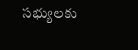సభ్యులకు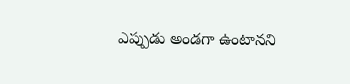ఎప్పుడు అండగా ఉంటానని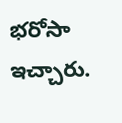భరోసా ఇచ్చారు.